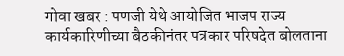गोवा खबर : पणजी येथे आयोजित भाजप राज्य कार्यकारिणीच्या बैठकीनंतर पत्रकार परिषदेत बोलताना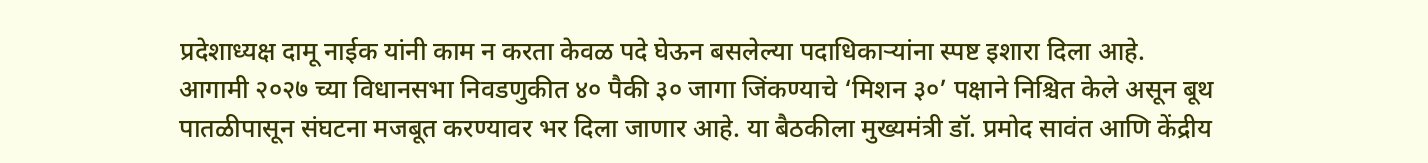प्रदेशाध्यक्ष दामू नाईक यांनी काम न करता केवळ पदे घेऊन बसलेल्या पदाधिकाऱ्यांना स्पष्ट इशारा दिला आहे.
आगामी २०२७ च्या विधानसभा निवडणुकीत ४० पैकी ३० जागा जिंकण्याचे ‘मिशन ३०’ पक्षाने निश्चित केले असून बूथ पातळीपासून संघटना मजबूत करण्यावर भर दिला जाणार आहे. या बैठकीला मुख्यमंत्री डॉ. प्रमोद सावंत आणि केंद्रीय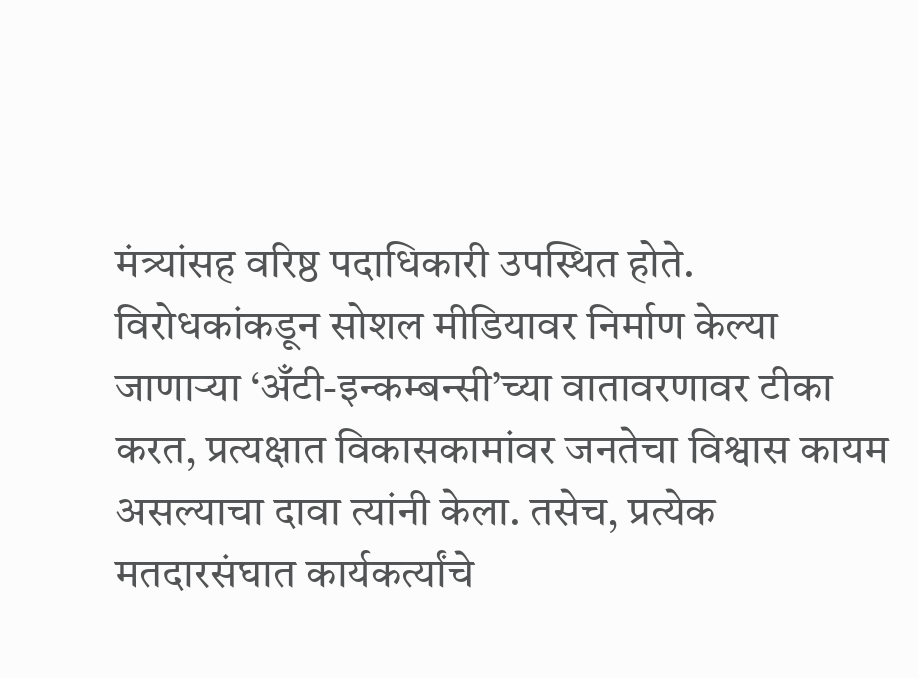मंत्र्यांसह वरिष्ठ पदाधिकारी उपस्थित होते.
विरोधकांकडून सोशल मीडियावर निर्माण केल्या जाणाऱ्या ‘अँटी-इन्कम्बन्सी’च्या वातावरणावर टीका करत, प्रत्यक्षात विकासकामांवर जनतेचा विश्वास कायम असल्याचा दावा त्यांनी केला. तसेच, प्रत्येक मतदारसंघात कार्यकर्त्यांचे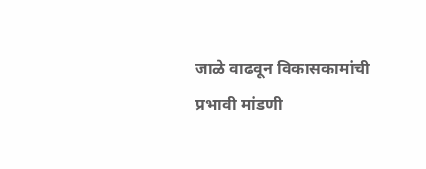जाळे वाढवून विकासकामांची प्रभावी मांडणी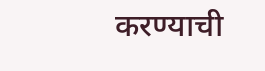करण्याची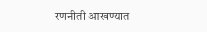रणनीती आखण्यात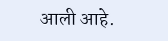आली आहे.